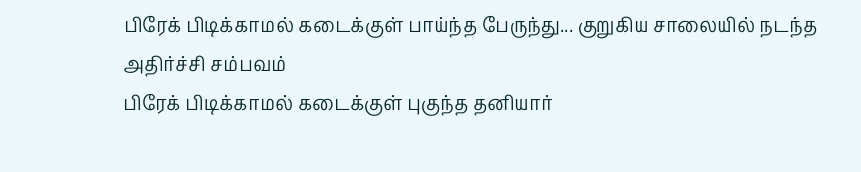பிரேக் பிடிக்காமல் கடைக்குள் பாய்ந்த பேருந்து... குறுகிய சாலையில் நடந்த அதிர்ச்சி சம்பவம்
பிரேக் பிடிக்காமல் கடைக்குள் புகுந்த தனியார்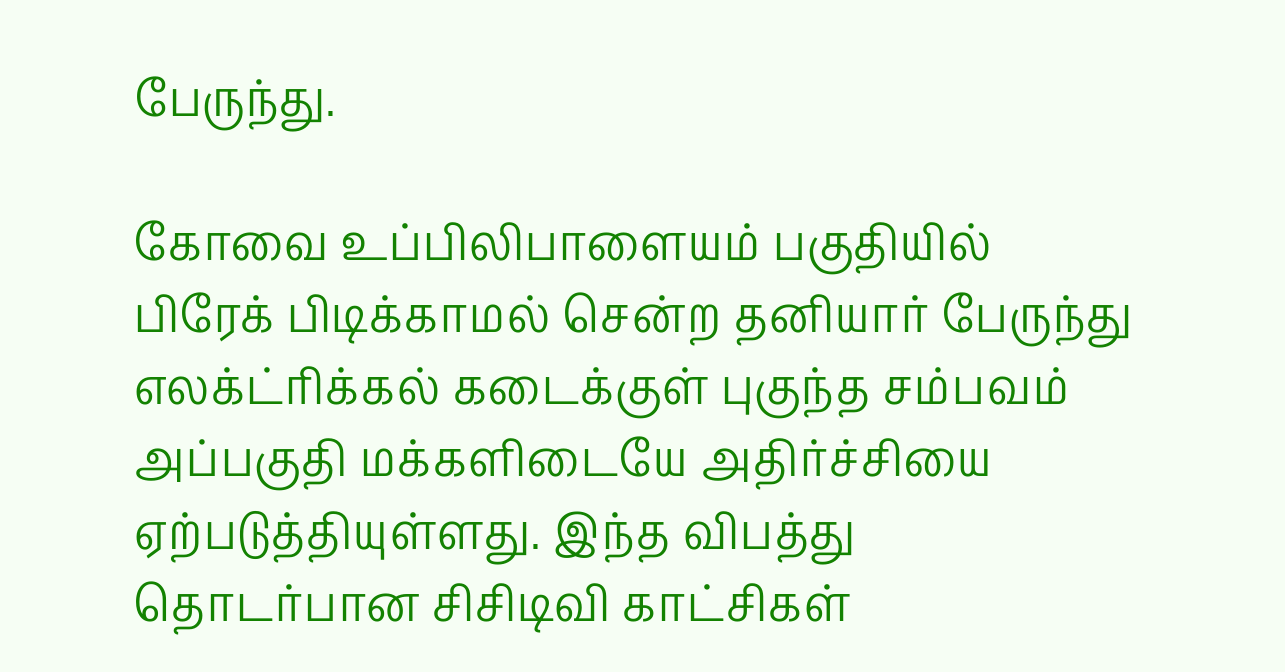பேருந்து.

கோவை உப்பிலிபாளையம் பகுதியில் பிரேக் பிடிக்காமல் சென்ற தனியார் பேருந்து எலக்ட்ரிக்கல் கடைக்குள் புகுந்த சம்பவம் அப்பகுதி மக்களிடையே அதிர்ச்சியை ஏற்படுத்தியுள்ளது. இந்த விபத்து தொடர்பான சிசிடிவி காட்சிகள்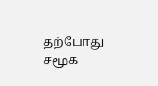தற்போது சமூக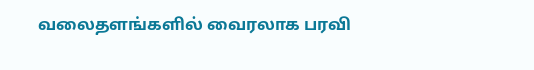வலைதளங்களில் வைரலாக பரவி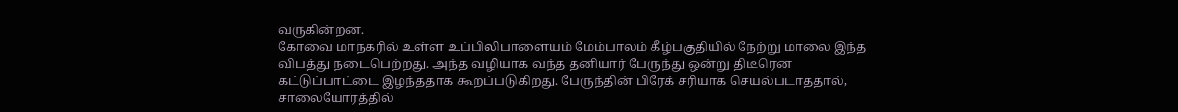வருகின்றன.
கோவை மாநகரில் உள்ள உப்பிலிபாளையம் மேம்பாலம் கீழ்பகுதியில் நேற்று மாலை இந்த விபத்து நடைபெற்றது. அந்த வழியாக வந்த தனியார் பேருந்து ஒன்று திடீரென கட்டுப்பாட்டை இழந்ததாக கூறப்படுகிறது. பேருந்தின் பிரேக் சரியாக செயல்படாததால், சாலையோரத்தில்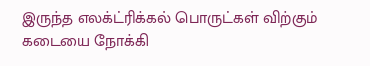இருந்த எலக்ட்ரிக்கல் பொருட்கள் விற்கும் கடையை நோக்கி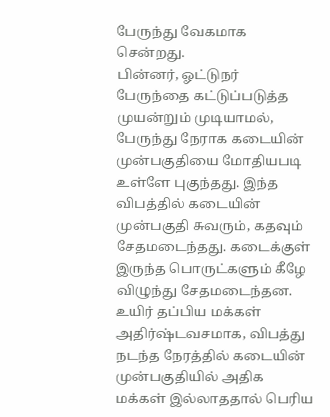பேருந்து வேகமாக சென்றது.
பின்னர், ஓட்டுநர் பேருந்தை கட்டுப்படுத்த முயன்றும் முடியாமல், பேருந்து நேராக கடையின் முன்பகுதியை மோதியபடி உள்ளே புகுந்தது. இந்த விபத்தில் கடையின் முன்பகுதி சுவரும், கதவும் சேதமடைந்தது. கடைக்குள் இருந்த பொருட்களும் கீழே விழுந்து சேதமடைந்தன.
உயிர் தப்பிய மக்கள்
அதிர்ஷ்டவசமாக, விபத்து நடந்த நேரத்தில் கடையின் முன்பகுதியில் அதிக மக்கள் இல்லாததால் பெரிய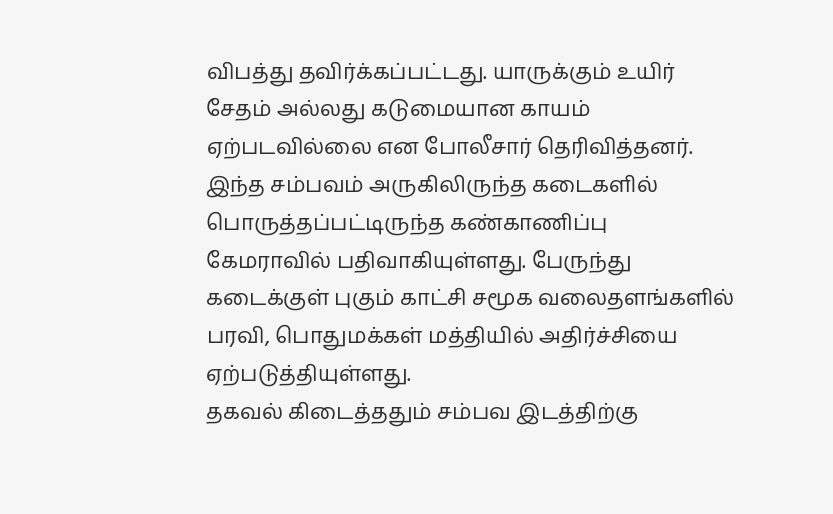விபத்து தவிர்க்கப்பட்டது. யாருக்கும் உயிர் சேதம் அல்லது கடுமையான காயம் ஏற்படவில்லை என போலீசார் தெரிவித்தனர். இந்த சம்பவம் அருகிலிருந்த கடைகளில் பொருத்தப்பட்டிருந்த கண்காணிப்பு கேமராவில் பதிவாகியுள்ளது. பேருந்து கடைக்குள் புகும் காட்சி சமூக வலைதளங்களில் பரவி, பொதுமக்கள் மத்தியில் அதிர்ச்சியை ஏற்படுத்தியுள்ளது.
தகவல் கிடைத்ததும் சம்பவ இடத்திற்கு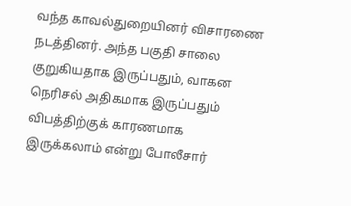வந்த காவல்துறையினர் விசாரணை நடத்தினர். அந்த பகுதி சாலை குறுகியதாக இருப்பதும், வாகன நெரிசல் அதிகமாக இருப்பதும் விபத்திற்குக் காரணமாக இருக்கலாம் என்று போலீசார்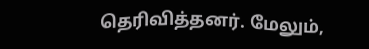தெரிவித்தனர். மேலும்,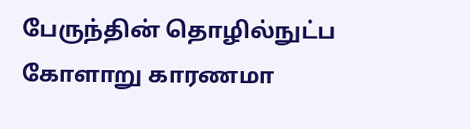பேருந்தின் தொழில்நுட்ப கோளாறு காரணமா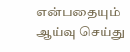என்பதையும் ஆய்வு செய்து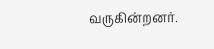வருகின்றனர்.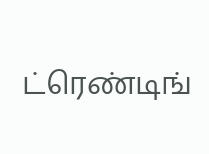ட்ரெண்டிங்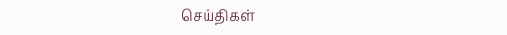செய்திகள்